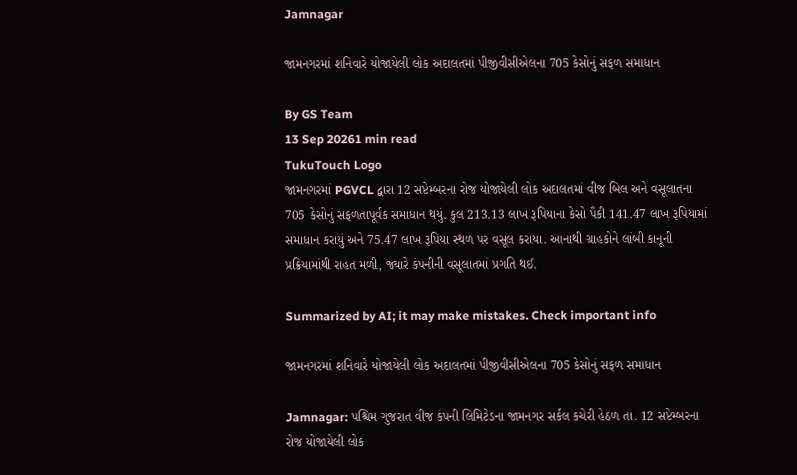Jamnagar

જામનગરમાં શનિવારે યોજાયેલી લોક અદાલતમાં પીજીવીસીએલના 705 કેસોનું સફળ સમાધાન

By GS Team
13 Sep 20261 min read
TukuTouch Logo
જામનગરમાં PGVCL દ્વારા 12 સપ્ટેમ્બરના રોજ યોજાયેલી લોક અદાલતમાં વીજ બિલ અને વસૂલાતના 705 કેસોનું સફળતાપૂર્વક સમાધાન થયું. કુલ 213.13 લાખ રૂપિયાના કેસો પૈકી 141.47 લાખ રૂપિયામાં સમાધાન કરાયું અને 75.47 લાખ રૂપિયા સ્થળ પર વસૂલ કરાયા. આનાથી ગ્રાહકોને લાંબી કાનૂની પ્રક્રિયામાંથી રાહત મળી, જ્યારે કંપનીની વસૂલાતમાં પ્રગતિ થઈ.

Summarized by AI; it may make mistakes. Check important info

જામનગરમાં શનિવારે યોજાયેલી લોક અદાલતમાં પીજીવીસીએલના 705 કેસોનું સફળ સમાધાન

Jamnagar: પશ્ચિમ ગુજરાત વીજ કંપની લિમિટેડના જામનગર સર્કલ કચેરી હેઠળ તા. 12 સપ્ટેમ્બરના રોજ યોજાયેલી લોક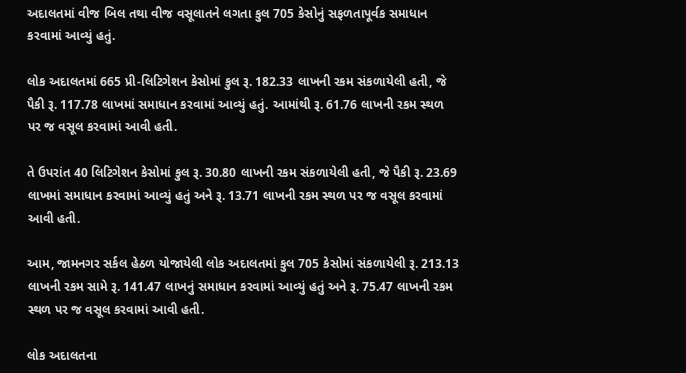અદાલતમાં વીજ બિલ તથા વીજ વસૂલાતને લગતા કુલ 705 કેસોનું સફળતાપૂર્વક સમાધાન કરવામાં આવ્યું હતું.

લોક અદાલતમાં 665 પ્રી-લિટિગેશન કેસોમાં કુલ રૂ. 182.33 લાખની રકમ સંકળાયેલી હતી, જે પૈકી રૂ. 117.78 લાખમાં સમાધાન કરવામાં આવ્યું હતું. આમાંથી રૂ. 61.76 લાખની રકમ સ્થળ પર જ વસૂલ કરવામાં આવી હતી.

તે ઉપરાંત 40 લિટિગેશન કેસોમાં કુલ રૂ. 30.80 લાખની રકમ સંકળાયેલી હતી, જે પૈકી રૂ. 23.69 લાખમાં સમાધાન કરવામાં આવ્યું હતું અને રૂ. 13.71 લાખની રકમ સ્થળ પર જ વસૂલ કરવામાં આવી હતી.

આમ, જામનગર સર્કલ હેઠળ યોજાયેલી લોક અદાલતમાં કુલ 705 કેસોમાં સંકળાયેલી રૂ. 213.13 લાખની રકમ સામે રૂ. 141.47 લાખનું સમાધાન કરવામાં આવ્યું હતું અને રૂ. 75.47 લાખની રકમ સ્થળ પર જ વસૂલ કરવામાં આવી હતી.

લોક અદાલતના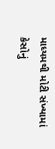માધ્યમથી મોટી સંખ્યામાં કેસોનું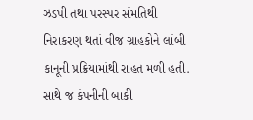ઝડપી તથા પરસ્પર સંમતિથી નિરાકરણ થતાં વીજ ગ્રાહકોને લાંબી કાનૂની પ્રક્રિયામાંથી રાહત મળી હતી. સાથે જ કંપનીની બાકી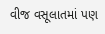વીજ વસૂલાતમાં પણ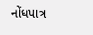નોંધપાત્ર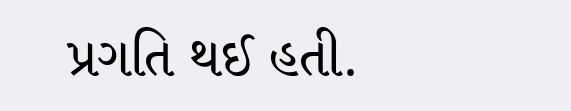પ્રગતિ થઈ હતી.